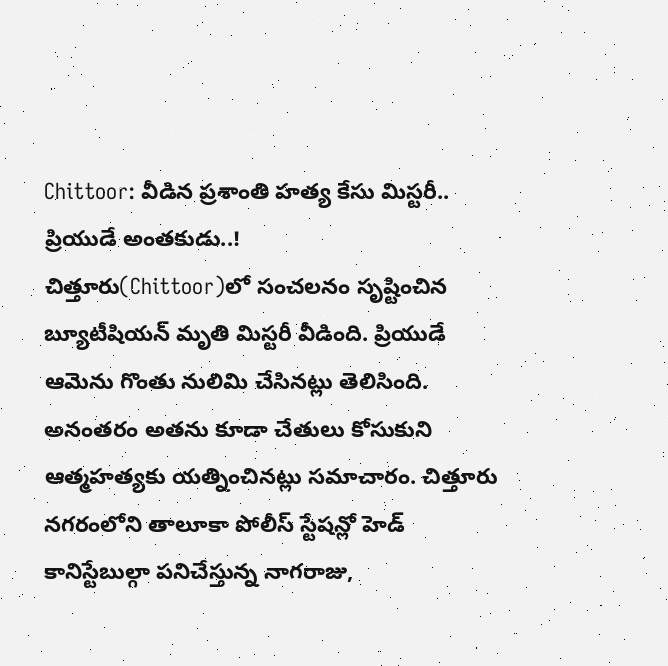Chittoor: వీడిన ప్రశాంతి హత్య కేసు మిస్టరీ.. ప్రియుడే అంతకుడు..!
చిత్తూరు(Chittoor)లో సంచలనం సృష్టించిన బ్యూటీషియన్ మృతి మిస్టరీ వీడింది. ప్రియుడే ఆమెను గొంతు నులిమి చేసినట్లు తెలిసింది. అనంతరం అతను కూడా చేతులు కోసుకుని ఆత్మహత్యకు యత్నించినట్లు సమాచారం. చిత్తూరు నగరంలోని తాలూకా పోలీస్ స్టేషన్లో హెడ్ కానిస్టేబుల్గా పనిచేస్తున్న నాగరాజు,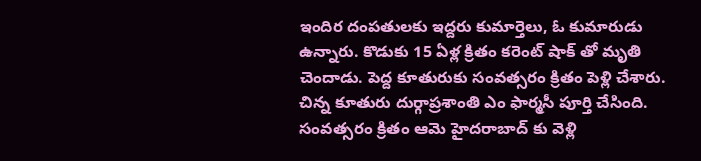ఇందిర దంపతులకు ఇద్దరు కుమార్తెలు, ఓ కుమారుడు ఉన్నారు. కొడుకు 15 ఏళ్ల క్రితం కరెంట్ షాక్ తో మృతి చెందాడు. పెద్ద కూతురుకు సంవత్సరం క్రితం పెళ్లి చేశారు. చిన్న కూతురు దుర్గాప్రశాంతి ఎం ఫార్మసీ పూర్తి చేసింది. సంవత్సరం క్రితం ఆమె హైదరాబాద్ కు వెళ్లి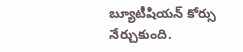బ్యూటీషియన్ కోర్సు నేర్చుకుంది.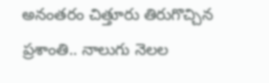అనంతరం చిత్తూరు తిరుగొచ్చిన ప్రశాంతి.. నాలుగు నెలల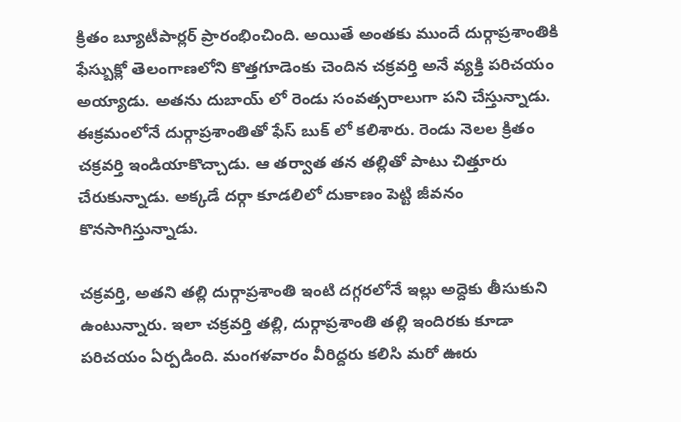క్రితం బ్యూటీపార్లర్ ప్రారంభించింది. అయితే అంతకు ముందే దుర్గాప్రశాంతికి ఫేస్బుక్లో తెలంగాణలోని కొత్తగూడెంకు చెందిన చక్రవర్తి అనే వ్యక్తి పరిచయం అయ్యాడు. అతను దుబాయ్ లో రెండు సంవత్సరాలుగా పని చేస్తున్నాడు. ఈక్రమంలోనే దుర్గాప్రశాంతితో ఫేస్ బుక్ లో కలిశారు. రెండు నెలల క్రితం చక్రవర్తి ఇండియాకొచ్చాడు. ఆ తర్వాత తన తల్లితో పాటు చిత్తూరు చేరుకున్నాడు. అక్కడే దర్గా కూడలిలో దుకాణం పెట్టి జీవనం కొనసాగిస్తున్నాడు.

చక్రవర్తి, అతని తల్లి దుర్గాప్రశాంతి ఇంటి దగ్గరలోనే ఇల్లు అద్దెకు తీసుకుని ఉంటున్నారు. ఇలా చక్రవర్తి తల్లి, దుర్గాప్రశాంతి తల్లి ఇందిరకు కూడా పరిచయం ఏర్పడింది. మంగళవారం వీరిద్దరు కలిసి మరో ఊరు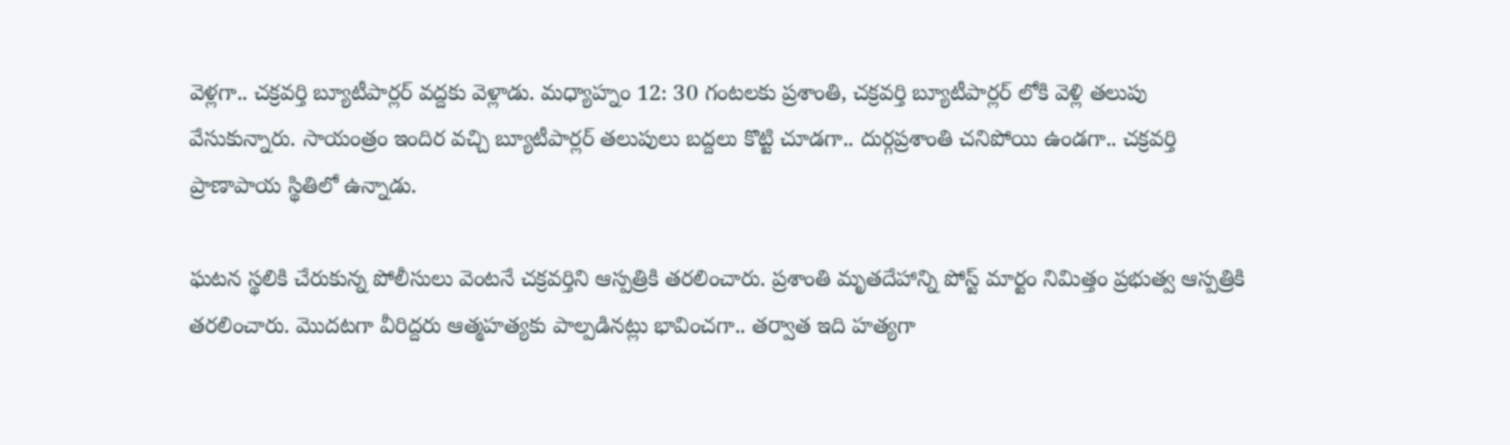వెళ్లగా.. చక్రవర్తి బ్యూటీపార్లర్ వద్దకు వెళ్లాడు. మధ్యాహ్నం 12: 30 గంటలకు ప్రశాంతి, చక్రవర్తి బ్యూటీపార్లర్ లోకి వెళ్లి తలుపు వేసుకున్నారు. సాయంత్రం ఇందిర వచ్చి బ్యూటీపార్లర్ తలుపులు బద్దలు కొట్టి చూడగా.. దుర్గప్రశాంతి చనిపోయి ఉండగా.. చక్రవర్తి ప్రాణాపాయ స్థితిలో ఉన్నాడు.

ఘటన స్థలికి చేరుకున్న పోలీసులు వెంటనే చక్రవర్తిని ఆస్పత్రికి తరలించారు. ప్రశాంతి మృతదేహాన్ని పోస్ట్ మార్టం నిమిత్తం ప్రభుత్వ ఆస్పత్రికి తరలించారు. మొదటగా వీరిద్దరు ఆత్మహత్యకు పాల్పడినట్లు భావించగా.. తర్వాత ఇది హత్యగా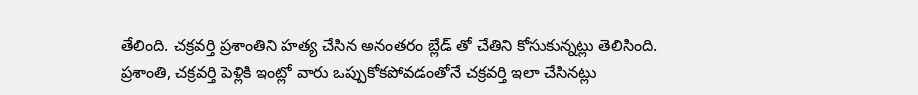తేలింది. చక్రవర్తి ప్రశాంతిని హత్య చేసిన అనంతరం బ్లేడ్ తో చేతిని కోసుకున్నట్లు తెలిసింది. ప్రశాంతి, చక్రవర్తి పెళ్లికి ఇంట్లో వారు ఒప్పుకోకపోవడంతోనే చక్రవర్తి ఇలా చేసినట్లు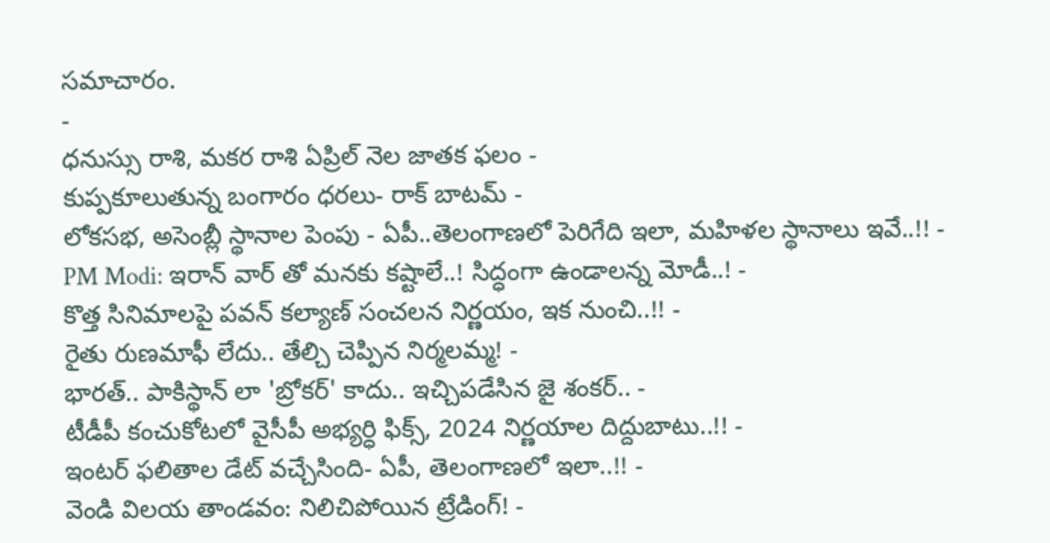సమాచారం.
-
ధనుస్సు రాశి, మకర రాశి ఏప్రిల్ నెల జాతక ఫలం -
కుప్పకూలుతున్న బంగారం ధరలు- రాక్ బాటమ్ -
లోకసభ, అసెంబ్లీ స్థానాల పెంపు - ఏపీ..తెలంగాణలో పెరిగేది ఇలా, మహిళల స్థానాలు ఇవే..!! -
PM Modi: ఇరాన్ వార్ తో మనకు కష్టాలే..! సిద్ధంగా ఉండాలన్న మోడీ..! -
కొత్త సినిమాలపై పవన్ కల్యాణ్ సంచలన నిర్ణయం, ఇక నుంచి..!! -
రైతు రుణమాఫీ లేదు.. తేల్చి చెప్పిన నిర్మలమ్మ! -
భారత్.. పాకిస్థాన్ లా 'బ్రోకర్' కాదు.. ఇచ్చిపడేసిన జై శంకర్.. -
టీడీపీ కంచుకోటలో వైసీపీ అభ్యర్ధి ఫిక్స్, 2024 నిర్ణయాల దిద్దుబాటు..!! -
ఇంటర్ ఫలితాల డేట్ వచ్చేసింది- ఏపీ, తెలంగాణలో ఇలా..!! -
వెండి విలయ తాండవం: నిలిచిపోయిన ట్రేడింగ్! -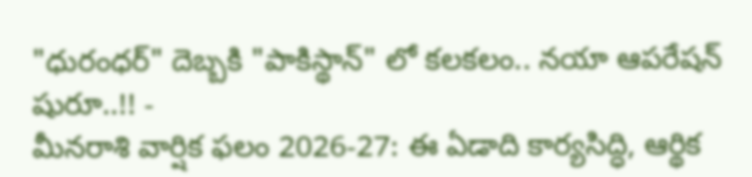"ధురంధర్" దెబ్బకి "పాకిస్థాన్" లో కలకలం.. నయా ఆపరేషన్ షురూ..!! -
మీనరాశి వార్షిక ఫలం 2026-27: ఈ ఏడాది కార్యసిద్ధి, ఆర్థిక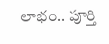లాభం.. పూర్తి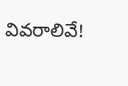వివరాలివే!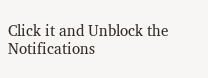Click it and Unblock the Notifications